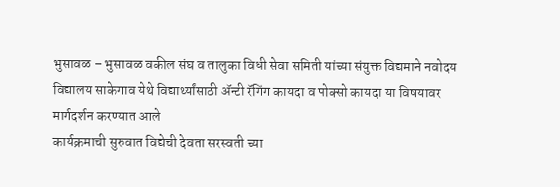भुसावळ – भुसावळ वकील संघ व तालुका विधी सेवा समिती यांच्या संयुक्त विद्यमाने नवोदय विद्यालय साकेगाव येथे विद्यार्थ्यांसाठी ॲन्टी रॅगिंग कायदा व पोक्सो कायदा या विषयावर मार्गदर्शन करण्यात आले
कार्यक्रमाची सुरुवात विद्येची देवता सरस्वती च्या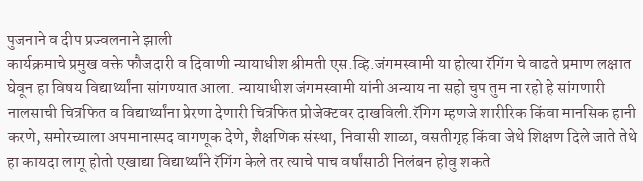पुजनाने व दीप प्रज्वलनाने झाली
कार्यक्रमाचे प्रमुख वक्ते फौजदारी व दिवाणी न्यायाधीश श्रीमती एस.व्हि.जंगमस्वामी या होत्या रॅगिंग चे वाढते प्रमाण लक्षात घेवून हा विषय विद्यार्थ्यांना सांगण्यात आला. न्यायाधीश जंगमस्वामी यांनी अन्याय ना सहो चुप तुम ना रहो हे सांगणारी नालसाची चित्रफित व विद्यार्थ्यांना प्रेरणा देणारी चित्रफित प्रोजेक्टवर दाखविली.रॅगिग म्हणजे शारीरिक किंवा मानसिक हानी करणे, समोरच्याला अपमानास्पद वागणूक देणे, शैक्षणिक संस्था, निवासी शाळा, वसतीगृह किंवा जेथे शिक्षण दिले जाते तेथे हा कायदा लागू होतो एखाद्या विद्यार्थ्यांने रॅगिंग केले तर त्याचे पाच वर्षांसाठी निलंबन होवु शकते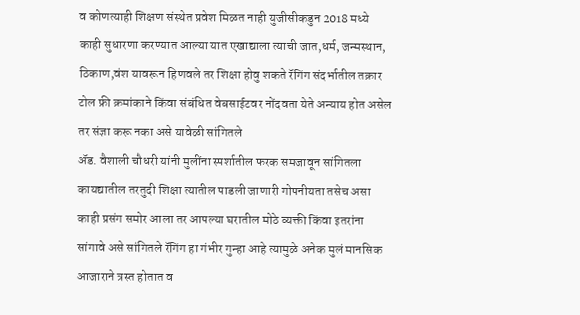व कोणत्याही शिक्षण संस्थेत प्रवेश मिळत नाही युजीसीकडुन 2018 मध्ये काही सुधारणा करण्यात आल्या यात एखाद्याला त्याची जात,धर्म, जन्मस्थान, ठिकाण,वंश यावरून हिणवले तर शिक्षा होवु शकते रॅगिंग संदर्भातील तक्रार टोल फ्री क्रमांकाने किंवा संबंधित वेबसाईटवर नोंदवता येते अन्याय होत असेल तर संज्ञा करू नका असे यावेळी सांगितले
ॲड. वैशाली चौधरी यांनी मुलींना स्पर्शातील फरक समजावून सांगितला कायद्यातील तरतुदी शिक्षा त्यातील पाडली जाणारी गोपनीयता तसेच असा काही प्रसंग समोर आला तर आपल्या घरातील मोठे व्यक्ती किंवा इतरांना सांगावे असे सांगितले रॅगिंग हा गंभीर गुन्हा आहे त्यामुळे अनेक मुलं मानसिक आजाराने त्रस्त होतात व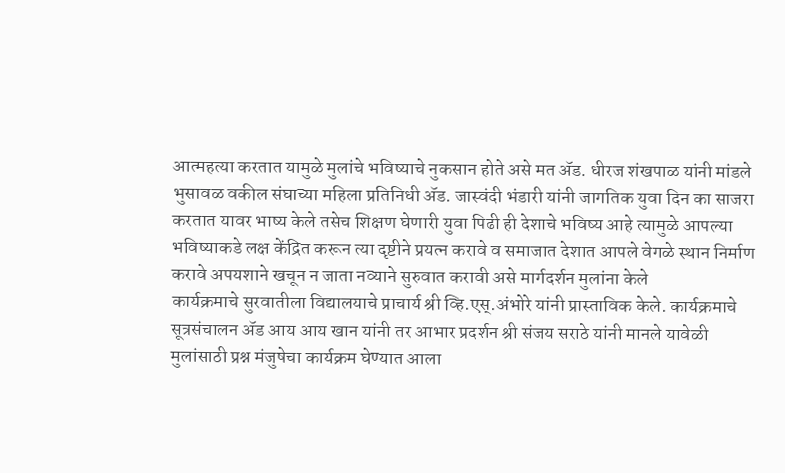आत्महत्या करतात यामुळे मुलांचे भविष्याचे नुकसान होते असे मत ॲड. धीरज शंखपाळ यांनी मांडले
भुसावळ वकील संघाच्या महिला प्रतिनिधी ॲड. जास्वंदी भंडारी यांनी जागतिक युवा दिन का साजरा करतात यावर भाष्य केले तसेच शिक्षण घेणारी युवा पिढी ही देशाचे भविष्य आहे त्यामुळे आपल्या भविष्याकडे लक्ष केंद्रित करून त्या दृष्टीने प्रयत्न करावे व समाजात देशात आपले वेगळे स्थान निर्माण करावे अपयशाने खचून न जाता नव्याने सुरुवात करावी असे मार्गदर्शन मुलांना केले
कार्यक्रमाचे सुरवातीला विद्यालयाचे प्राचार्य श्री व्हि.एस्.अंभोरे यांनी प्रास्ताविक केले. कार्यक्रमाचे सूत्रसंचालन ॲड आय आय खान यांनी तर आभार प्रदर्शन श्री संजय सराठे यांनी मानले यावेळी मुलांसाठी प्रश्न मंजुषेचा कार्यक्रम घेण्यात आला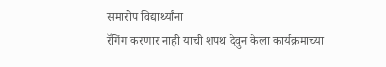समारोप विद्यार्थ्यांना
रॅगिंग करणार नाही याची शपथ देवुन केला कार्यक्रमाच्या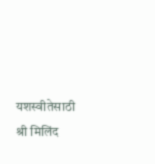यशस्वीतेसाठी श्री मिलिंद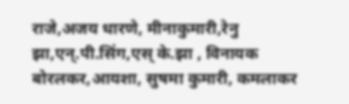राजे,अजय धारणे, मीनाकुमारी,रेनु झा,एन्.पी.सिंग,एस् के.झा , विनायक बोरलकर,आयशा, सुषमा कुमारी, कमलाकर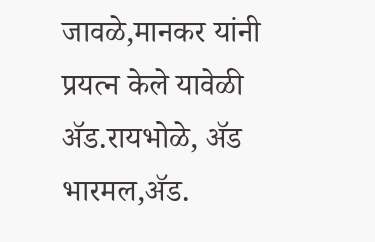जावळे,मानकर यांनी प्रयत्न केले यावेळी ॲड.रायभोळे, ॲड भारमल,ॲड.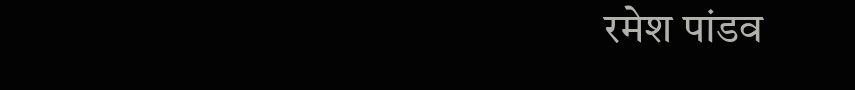रमेश पांडव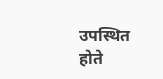उपस्थित होते